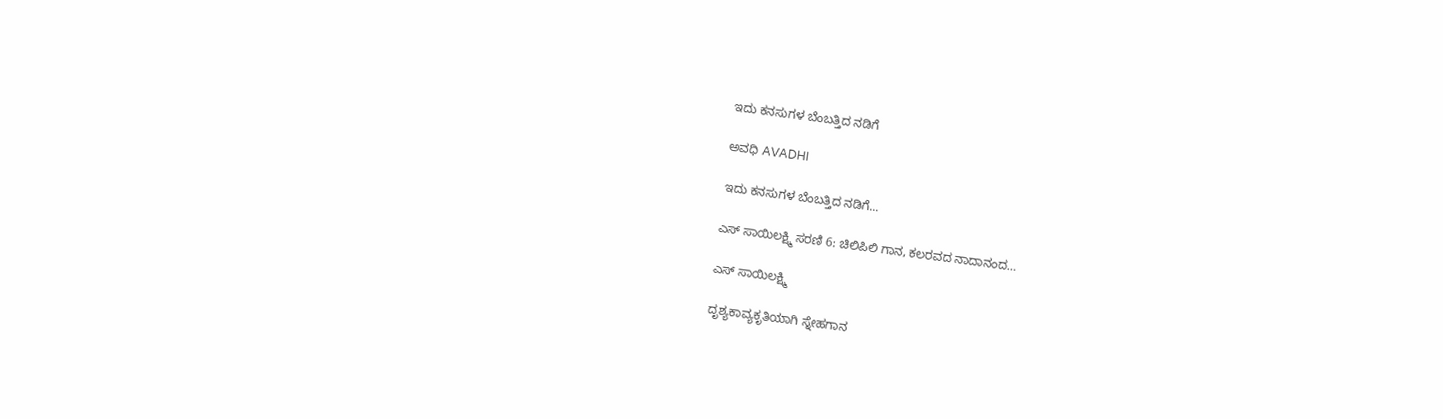ಇದು ಕನಸುಗಳ ಬೆಂಬತ್ತಿದ ನಡಿಗೆ‍

ಅವಧಿ AVADHI

ಇದು ಕನಸುಗಳ ಬೆಂಬತ್ತಿದ ನಡಿಗೆ...

ಎಸ್‌ ಸಾಯಿಲಕ್ಷ್ಮಿ ಸರಣಿ 6: ಚಿಲಿಪಿಲಿ ಗಾನ, ಕಲರವದ ನಾದಾನಂದ…

ಎಸ್ ಸಾಯಿಲಕ್ಷ್ಮಿ

ದೃಶ್ಯಕಾವ್ಯಕೃತಿಯಾಗಿ ಸ್ನೇಹಗಾನ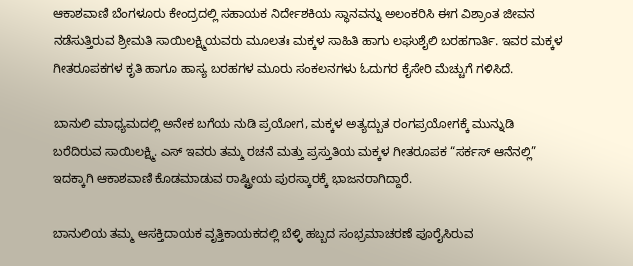ಆಕಾಶವಾಣಿ ಬೆಂಗಳೂರು ಕೇಂದ್ರದಲ್ಲಿ ಸಹಾಯಕ ನಿರ್ದೇಶಕಿಯ ಸ್ಥಾನವನ್ನು ಅಲಂಕರಿಸಿ ಈಗ ವಿಶ್ರಾಂತ ಜೀವನ ನಡೆಸುತ್ತಿರುವ ಶ್ರೀಮತಿ ಸಾಯಿಲಕ್ಷ್ಮಿಯವರು ಮೂಲತಃ ಮಕ್ಕಳ ಸಾಹಿತಿ ಹಾಗು ಲಘುಶೈಲಿ ಬರಹಗಾರ್ತಿ. ಇವರ ಮಕ್ಕಳ ಗೀತರೂಪಕಗಳ ಕೃತಿ ಹಾಗೂ ಹಾಸ್ಯ ಬರಹಗಳ ಮೂರು ಸಂಕಲನಗಳು ಓದುಗರ ಕೈಸೇರಿ ಮೆಚ್ಚುಗೆ ಗಳಿಸಿದೆ‌.

ಬಾನುಲಿ ಮಾಧ್ಯಮದಲ್ಲಿ ಅನೇಕ ಬಗೆಯ ನುಡಿ ಪ್ರಯೋಗ, ಮಕ್ಕಳ ಅತ್ಯದ್ಬುತ ರಂಗಪ್ರಯೋಗಕ್ಕೆ ಮುನ್ನುಡಿ ಬರೆದಿರುವ ಸಾಯಿಲಕ್ಷ್ಮಿ. ಎಸ್ ಇವರು ತಮ್ಮ ರಚನೆ ಮತ್ತು‌ ಪ್ರಸ್ತುತಿಯ ಮಕ್ಕಳ ಗೀತರೂಪಕ “ಸರ್ಕಸ್ ಆನೆನಲ್ಲಿ” ಇದಕ್ಕಾಗಿ ಆಕಾಶವಾಣಿ ಕೊಡಮಾಡುವ ರಾಷ್ಟ್ರೀಯ ಪುರಸ್ಕಾರಕ್ಕೆ ಭಾಜನರಾಗಿದ್ದಾರೆ.

ಬಾನುಲಿಯ ತಮ್ಮ ಆಸಕ್ತಿದಾಯಕ ವೃತ್ತಿಕಾಯಕದಲ್ಲಿ ಬೆಳ್ಳಿ ಹಬ್ಬದ ಸಂಭ್ರಮಾಚರಣೆ ಪೂರೈಸಿರುವ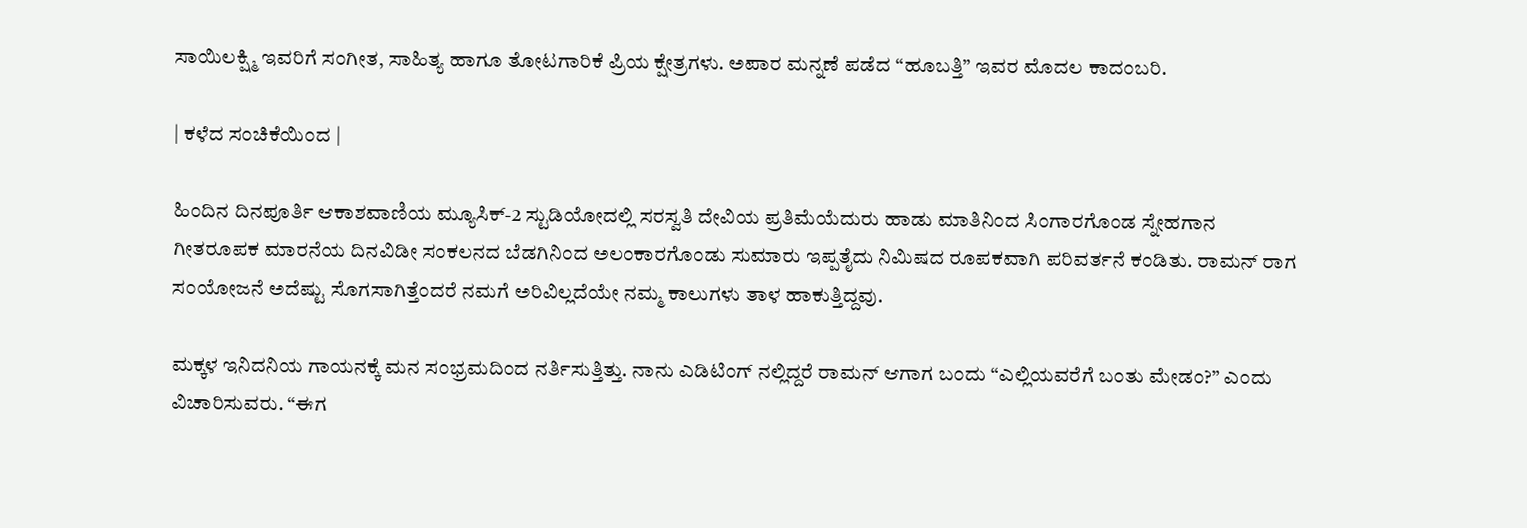ಸಾಯಿಲಕ್ಷ್ಮಿ ಇವರಿಗೆ ಸಂಗೀತ, ಸಾಹಿತ್ಯ ಹಾಗೂ ತೋಟಗಾರಿಕೆ ಪ್ರಿಯ ಕ್ಷೇತ್ರಗಳು. ಅಪಾರ ಮನ್ನಣೆ ಪಡೆದ “ಹೂಬತ್ತಿ” ಇವರ ಮೊದಲ‌ ಕಾದಂಬರಿ.

| ಕಳೆದ ಸಂಚಿಕೆಯಿಂದ |

ಹಿಂದಿನ ದಿನಪೂರ್ತಿ ಆಕಾಶವಾಣಿಯ ಮ್ಯೂಸಿಕ್-2 ಸ್ಟುಡಿಯೋದಲ್ಲಿ ಸರಸ್ವತಿ ದೇವಿಯ ಪ್ರತಿಮೆಯೆದುರು ಹಾಡು ಮಾತಿನಿಂದ ಸಿಂಗಾರ‌ಗೊಂಡ ಸ್ನೇಹಗಾನ ಗೀತರೂಪಕ ಮಾರನೆಯ ದಿನವಿಡೀ ಸಂಕಲನದ ಬೆಡಗಿನಿಂದ ಅಲಂಕಾರಗೊಂಡು ಸುಮಾರು ಇಪ್ಪತೈದು ನಿಮಿಷದ ರೂಪಕವಾಗಿ ಪರಿವರ್ತನೆ ಕಂಡಿತು. ರಾಮನ್ ರಾಗ ಸಂಯೋಜನೆ ಅದೆಷ್ಟು ಸೊಗಸಾಗಿತ್ತೆಂದರೆ ನಮಗೆ ಅರಿವಿಲ್ಲದೆಯೇ ನಮ್ಮ‌ ಕಾಲುಗಳು‌ ತಾಳ‌ ಹಾಕುತ್ತಿದ್ದವು.

ಮಕ್ಕಳ‌ ಇನಿದನಿಯ ಗಾಯನಕ್ಕೆ ಮನ ಸಂಭ್ರಮದಿಂದ ನರ್ತಿಸುತ್ತಿತ್ತು. ನಾನು ಎಡಿಟಿಂಗ್ ನಲ್ಲಿದ್ದರೆ ರಾಮನ್ ಆಗಾಗ ಬಂದು “ಎಲ್ಲಿಯವರೆಗೆ ಬಂತು‌ ಮೇಡಂ?” ಎಂದು ವಿಚಾರಿಸುವರು. “ಈಗ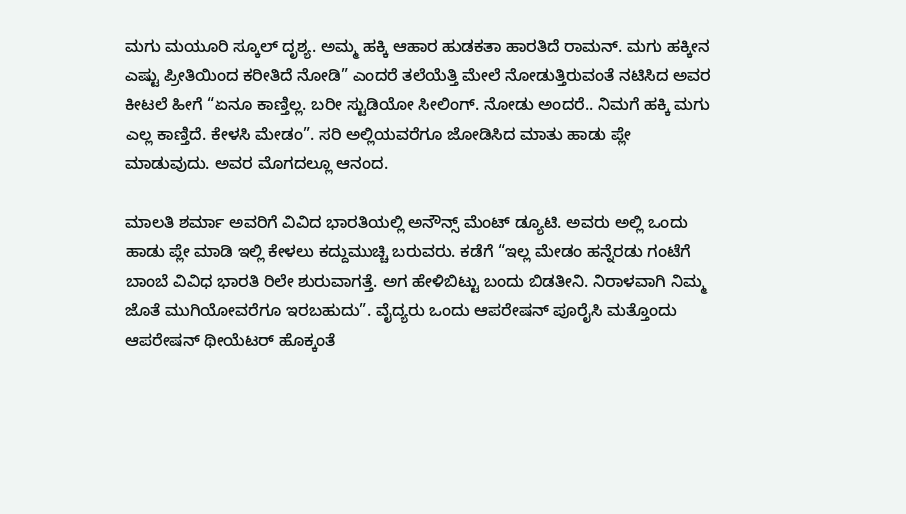ಮಗು ಮಯೂರಿ ಸ್ಕೂಲ್ ದೃಶ್ಯ. ಅಮ್ಮ ಹಕ್ಕಿ ಆಹಾರ ಹುಡಕತಾ ಹಾರತಿದೆ ರಾಮನ್. ಮಗು ಹಕ್ಕೀನ ಎಷ್ಟು ಪ್ರೀತಿಯಿಂದ ಕರೀತಿದೆ ನೋಡಿ” ಎಂದರೆ ತಲೆಯೆತ್ತಿ ಮೇಲೆ ನೋಡುತ್ತಿರುವಂತೆ‌ ನಟಿಸಿದ ಅವರ ಕೀಟಲೆ ಹೀಗೆ “ಏನೂ ಕಾಣ್ತಿಲ್ಲ. ಬರೀ ಸ್ಟುಡಿಯೋ ಸೀಲಿಂಗ್. ನೋಡು ಅಂದರೆ.. ನಿಮಗೆ ಹಕ್ಕಿ ಮಗು ಎಲ್ಲ‌ ಕಾಣ್ತಿದೆ. ಕೇಳಸಿ‌ ಮೇಡಂ”. ಸರಿ ಅಲ್ಲಿಯವರೆಗೂ ಜೋಡಿಸಿದ ಮಾತು ಹಾಡು ಪ್ಲೇ‌ ಮಾಡುವುದು. ಅವರ‌ ಮೊಗದಲ್ಲೂ ಆನಂದ.

ಮಾಲತಿ ಶರ್ಮಾ ಅವರಿಗೆ ವಿವಿದ ಭಾರತಿಯಲ್ಲಿ ಅನೌನ್ಸ್ ಮೆಂಟ್ ಡ್ಯೂಟಿ. ಅವರು ಅಲ್ಲಿ ಒಂದು ಹಾಡು‌ ಪ್ಲೇ ಮಾಡಿ‌ ಇಲ್ಲಿ ಕೇಳಲು ಕದ್ದುಮುಚ್ಚಿ ಬರುವರು. ಕಡೆಗೆ “ಇಲ್ಲ ಮೇಡಂ ಹನ್ನೆರಡು ಗಂಟೆಗೆ ಬಾಂಬೆ ವಿವಿಧ ಭಾರತಿ ರಿಲೇ ಶುರುವಾಗತ್ತೆ. ಅಗ‌ ಹೇಳಿಬಿಟ್ಟು ಬಂದು ಬಿಡತೀನಿ. ನಿರಾಳವಾಗಿ ನಿಮ್ಮ ಜೊತೆ ಮುಗಿಯೋವರೆಗೂ ಇರಬಹುದು”. ವೈದ್ಯರು ಒಂದು ಆಪರೇಷನ್ ಪೂರೈಸಿ ‌ಮತ್ತೊಂದು ಆಪರೇಷನ್ ಥೀಯೆಟರ್ ಹೊಕ್ಕಂತೆ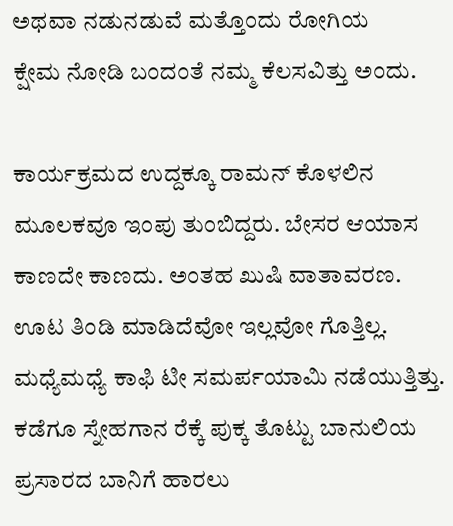ಅಥವಾ‌ ನಡುನಡುವೆ‌ ಮತ್ತೊಂದು ರೋಗಿಯ ಕ್ಷೇಮ ‌ನೋಡಿ ಬಂದಂತೆ ನಮ್ಮ‌ ಕೆಲಸವಿತ್ತು ಅಂದು.

ಕಾರ್ಯಕ್ರಮದ ಉದ್ದಕ್ಕೂ ರಾಮನ್ ಕೊಳಲಿನ ಮೂಲಕವೂ ಇಂಪು ತುಂಬಿದ್ದರು. ಬೇಸರ ಆಯಾಸ ಕಾಣದೇ ಕಾಣದು. ಅಂತಹ‌ ಖುಷಿ ವಾತಾವರಣ. ಊಟ ತಿಂಡಿ ಮಾಡಿದೆವೋ ಇಲ್ಲವೋ ಗೊತ್ತಿಲ್ಲ. ಮಧ್ಯೆ‌ಮಧ್ಯೆ ಕಾಫಿ ಟೀ ಸಮರ್ಪಯಾಮಿ ನಡೆಯುತ್ತಿತ್ತು. ಕಡೆಗೂ ಸ್ನೇಹಗಾನ ರೆಕ್ಕೆ ಪುಕ್ಕ ತೊಟ್ಟು‌ ಬಾನುಲಿಯ‌ ಪ್ರಸಾರದ ಬಾನಿಗೆ ಹಾರಲು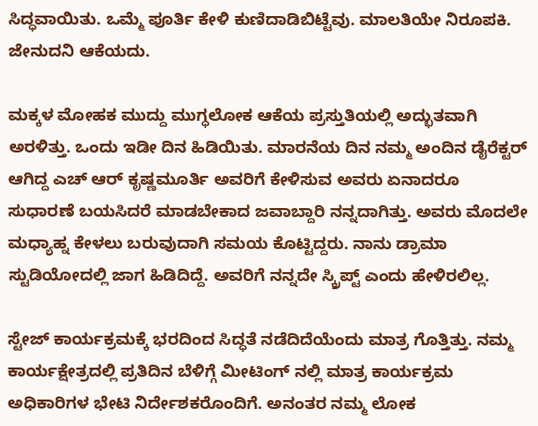ಸಿದ್ಧವಾಯಿತು. ಒಮ್ಮೆ ಪೂರ್ತಿ ‌ಕೇಳಿ ಕುಣಿದಾಡಿಬಿಟ್ಟೆವು. ಮಾಲತಿಯೇ ನಿರೂಪಕಿ. ಜೇನುದನಿ ಆಕೆಯದು.

ಮಕ್ಕಳ‌ ಮೋಹಕ ಮುದ್ದು‌ ಮುಗ್ಧಲೋಕ ಆಕೆಯ ಪ್ರಸ್ತುತಿಯಲ್ಲಿ ಅದ್ಭುತವಾಗಿ ಅರಳಿತ್ತು. ಒಂದು ಇಡೀ ದಿನ ಹಿಡಿಯಿತು. ಮಾರನೆಯ ದಿನ ನಮ್ಮ ಅಂದಿನ ಡೈರೆಕ್ಟರ್ ಆಗಿದ್ದ ಎಚ್ ಆರ್ ಕೃಷ್ಣಮೂರ್ತಿ ಅವರಿಗೆ ಕೇಳಿಸುವ ಅವರು ಏನಾದರೂ ಸುಧಾರಣೆ ಬಯಸಿದರೆ ಮಾಡಬೇಕಾದ ಜವಾಬ್ದಾರಿ ನನ್ನದಾಗಿತ್ತು. ಅವರು ಮೊದಲೇ ಮಧ್ಯಾಹ್ನ ಕೇಳಲು ಬರುವುದಾಗಿ ಸಮಯ ಕೊಟ್ಟಿದ್ದರು. ನಾನು ಡ್ರಾಮಾ ಸ್ಟುಡಿಯೋದಲ್ಲಿ ಜಾಗ ಹಿಡಿದಿದ್ದೆ. ಅವರಿಗೆ ನನ್ನದೇ ಸ್ಕ್ರಿಪ್ಟ್ ಎಂದು‌ ಹೇಳಿರಲಿಲ್ಲ.

ಸ್ಟೇಜ್ ಕಾರ್ಯಕ್ರಮಕ್ಕೆ ಭರದಿಂದ ಸಿದ್ಧತೆ ನಡೆದಿದೆಯೆಂದು‌ ಮಾತ್ರ ಗೊತ್ತಿತ್ತು. ನಮ್ಮ ಕಾರ್ಯಕ್ಷೇತ್ರದಲ್ಲಿ ಪ್ರತಿದಿನ ಬೆಳಿಗ್ಗೆ ಮೀಟಿಂಗ್ ನಲ್ಲಿ ಮಾತ್ರ ಕಾರ್ಯಕ್ರಮ ಅಧಿಕಾರಿಗಳ ಭೇಟಿ ನಿರ್ದೇಶಕರೊಂದಿಗೆ. ಅನಂತರ ನಮ್ಮ ಲೋಕ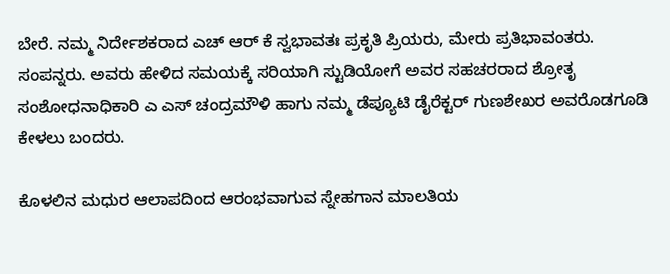ಬೇರೆ. ನಮ್ಮ ನಿರ್ದೇಶಕರಾದ ಎಚ್ ಆರ್ ಕೆ ಸ್ವಭಾವತಃ ಪ್ರಕೃತಿ ಪ್ರಿಯರು, ಮೇರು ಪ್ರತಿಭಾವಂತರು. ಸಂಪನ್ನರು. ಅವರು ಹೇಳಿದ ಸಮಯಕ್ಕೆ ಸರಿಯಾಗಿ ಸ್ಟುಡಿಯೋಗೆ ಅವರ ಸಹಚರರಾದ ಶ್ರೋತೃ ಸಂಶೋಧನಾಧಿಕಾರಿ ಎ ಎಸ್ ಚಂದ್ರಮೌಳಿ ಹಾಗು ನಮ್ಮ ಡೆಪ್ಯೂಟಿ ಡೈರೆಕ್ಟರ್ ಗುಣಶೇಖರ ಅವರೊಡಗೂಡಿ ಕೇಳಲು ಬಂದರು.

ಕೊಳಲಿನ ಮಧುರ ಆಲಾಪದಿಂದ ಆರಂಭವಾಗುವ ಸ್ನೇಹಗಾನ ಮಾಲತಿಯ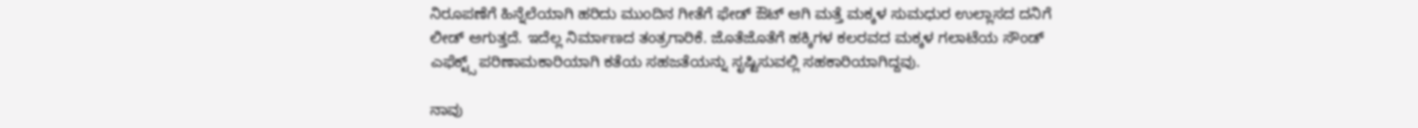ನಿರೂಪಣೆಗೆ ಹಿನ್ನೆಲೆಯಾಗಿ ಹರಿದು ಮುಂದಿನ ಗೀತೆಗೆ ಫೇಡ್ ಔಟ್ ಆಗಿ ಮತ್ತೆ‌ ಮಕ್ಕಳ ಸುಮಧುರ ಉಲ್ಲಾಸದ ದನಿಗೆ ಲೀಡ್ ಅಗುತ್ತದೆ. ಇದೆಲ್ಲ‌ ನಿರ್ಮಾಣದ ತಂತ್ರಗಾರಿಕೆ. ಜೊತೆಜೊತೆಗೆ ಹಕ್ಕಿಗಳ ಕಲರವದ ಮಕ್ಕಳ ಗಲಾಟೆಯ ಸೌಂಡ್ ಎಫೆಕ್ಟ್ಸ್ ಪರಿಣಾಮಕಾರಿಯಾಗಿ ಕತೆಯ ಸಹಜತೆಯನ್ನು ಸೃಷ್ಟಿಸುವಲ್ಲಿ ಸಹಕಾರಿಯಾಗಿದ್ದವು.

ನಾವು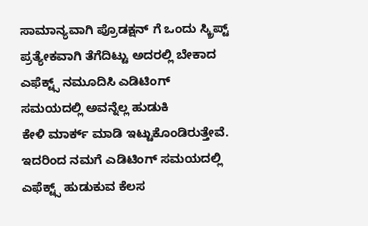ಸಾಮಾನ್ಯವಾಗಿ ಪ್ರೊಡಕ್ಷನ್ ಗೆ ಒಂದು ಸ್ಕ್ರಿಪ್ಟ್ ಪ್ರತ್ಯೇಕವಾಗಿ ತೆಗೆದಿಟ್ಟು ಅದರಲ್ಲಿ ಬೇಕಾದ ಎಫೆಕ್ಟ್ಸ್ ನಮೂದಿಸಿ ಎಡಿಟಿಂಗ್ ಸಮಯದಲ್ಲಿ ಅವನ್ನೆಲ್ಲ ಹುಡುಕಿ‌ ಕೇಳಿ ‌ಮಾರ್ಕ‌್ ಮಾಡಿ ಇಟ್ಟುಕೊಂಡಿರುತ್ತೇವೆ. ಇದರಿಂದ ನಮಗೆ ಎಡಿಟಿಂಗ್ ಸಮಯದಲ್ಲಿ ಎಫೆಕ್ಟ್ಸ್ ಹುಡುಕುವ‌ ಕೆಲಸ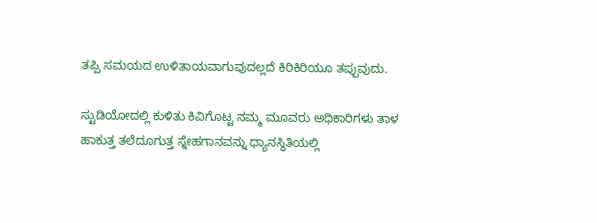ತಪ್ಪಿ ಸಮಯದ ಉಳಿತಾಯವಾಗುವುದಲ್ಲದೆ ಕಿರಿಕಿರಿಯೂ ತಪ್ಪುವುದು.

ಸ್ಟುಡಿಯೋದಲ್ಲಿ ಕುಳಿತು ಕಿವಿಗೊಟ್ಟ ನಮ್ಮ‌ ಮೂವರು ಅಧಿಕಾರಿಗಳು ತಾಳ ಹಾಕುತ್ತ ತಲೆದೂಗುತ್ತ‌‌ ಸ್ನೇಹಗಾನವನ್ನು ಧ್ಯಾನಸ್ಥಿತಿಯಲ್ಲಿ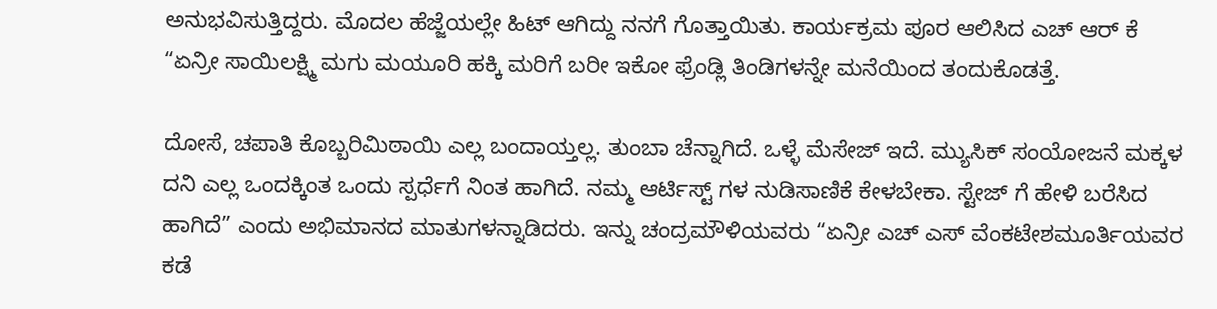ಅನುಭವಿಸುತ್ತಿದ್ದರು. ಮೊದಲ ಹೆಜ್ಜೆಯಲ್ಲೇ ಹಿಟ್ ಆಗಿದ್ದು ನನಗೆ ಗೊತ್ತಾಯಿತು. ಕಾರ್ಯಕ್ರಮ ಪೂರ ಆಲಿಸಿದ ಎಚ್ ಆರ್ ಕೆ “ಏನ್ರೀ ಸಾಯಿಲಕ್ಷ್ಮಿ ಮಗು‌ ಮಯೂರಿ‌ ಹಕ್ಕಿ ಮರಿಗೆ ಬರೀ ಇಕೋ ಫ್ರೆಂಡ್ಲಿ ತಿಂಡಿಗಳನ್ನೇ‌ ಮನೆಯಿಂದ ತಂದುಕೊಡತ್ತೆ.

ದೋಸೆ, ಚಪಾತಿ ಕೊಬ್ಬರಿ‌ಮಿಠಾಯಿ ಎಲ್ಲ ಬಂದಾಯ್ತಲ್ಲ. ತುಂಬಾ ಚೆನ್ನಾಗಿದೆ. ಒಳ್ಳೆ ಮೆಸೇಜ್ ಇದೆ. ಮ್ಯುಸಿಕ್ ಸಂಯೋಜನೆ ಮಕ್ಕಳ ದನಿ ಎಲ್ಲ‌ ಒಂದಕ್ಕಿಂತ‌ ಒಂದು ಸ್ಪರ್ಧೆಗೆ ನಿಂತ ಹಾಗಿದೆ. ನಮ್ಮ ಆರ್ಟಿಸ್ಟ್ ಗಳ‌ ನುಡಿಸಾಣಿಕೆ ಕೇಳಬೇಕಾ. ಸ್ಟೇಜ್ ಗೆ ಹೇಳಿ ಬರೆಸಿದ ಹಾಗಿದೆ” ಎಂದು ಅಭಿಮಾನದ ಮಾತುಗಳನ್ನಾಡಿದರು. ಇನ್ನು ಚಂದ್ರಮೌಳಿಯವರು “ಏನ್ರೀ ಎಚ್ ಎಸ್ ವೆಂಕಟೇಶಮೂರ್ತಿಯವರ‌ ಕಡೆ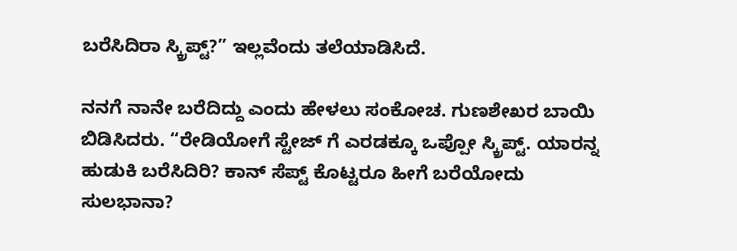ಬರೆಸಿದಿರಾ ಸ್ಕ್ರಿಪ್ಟ್?” ಇಲ್ಲವೆಂದು ತಲೆಯಾಡಿಸಿದೆ.

ನನಗೆ ನಾನೇ ಬರೆದಿದ್ದು ಎಂದು ಹೇಳಲು ಸಂಕೋಚ. ಗುಣಶೇಖರ ಬಾಯಿ ಬಿಡಿಸಿದರು. “ರೇಡಿಯೋಗೆ ಸ್ಟೇಜ್ ಗೆ ಎರಡಕ್ಕೂ ಒಪ್ಪೋ ಸ್ಕ್ರಿಪ್ಟ್. ಯಾರನ್ನ ಹುಡುಕಿ ಬರೆಸಿದಿರಿ? ಕಾನ್ ಸೆಪ್ಟ್ ಕೊಟ್ಟರೂ ಹೀಗೆ ಬರೆಯೋದು ಸುಲಭಾನಾ?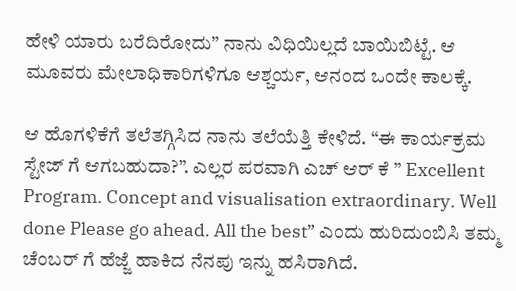ಹೇಳಿ ಯಾರು ಬರೆದಿರೋದು” ನಾನು ವಿಧಿಯಿಲ್ಲದೆ ಬಾಯಿಬಿಟ್ಟೆ. ಆ‌ ಮೂವರು ಮೇಲಾಧಿಕಾರಿಗಳಿಗೂ ಆಶ್ಚರ್ಯ, ಆನಂದ ಒಂದೇ ಕಾಲಕ್ಕೆ.

ಆ ಹೊಗಳಿಕೆಗೆ ತಲೆತಗ್ಗಿಸಿದ ನಾನು ತಲೆಯೆತ್ತಿ ಕೇಳಿದೆ. “ಈ ಕಾರ್ಯಕ್ರಮ ಸ್ಟೇಜ್ ಗೆ ಆಗಬಹುದಾ?”. ಎಲ್ಲರ‌ ಪರವಾಗಿ ಎಚ್ ಆರ್ ಕೆ ” Excellent Program. Concept and visualisation extraordinary. Well done Please go ahead. All the best” ಎಂದು ಹುರಿದುಂಬಿಸಿ ತಮ್ಮ ಚೆಂಬರ್ ಗೆ ಹೆಜ್ಜೆ ಹಾಕಿದ ನೆನಪು ಇನ್ನು ಹಸಿರಾಗಿದೆ.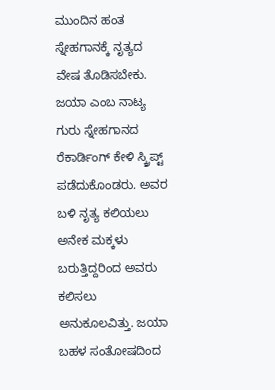ಮುಂದಿನ ಹಂತ ಸ್ನೇಹಗಾನಕ್ಕೆ ನೃತ್ಯದ ವೇಷ ತೊಡಿಸಬೇಕು. ಜಯಾ ಎಂಬ ನಾಟ್ಯ ಗುರು ಸ್ನೇಹಗಾನದ ರೆಕಾರ್ಡಿಂಗ್ ಕೇಳಿ ಸ್ಕ್ರಿಪ್ಟ್ ಪಡೆದುಕೊಂಡರು. ಅವರ ಬಳಿ ನೃತ್ಯ ಕಲಿಯಲು ಅನೇಕ ಮಕ್ಕಳು ಬರುತ್ತಿದ್ದರಿಂದ ಅವರು ಕಲಿಸಲು ಅನುಕೂಲವಿತ್ತು. ಜಯಾ ಬಹಳ‌ ಸಂತೋಷದಿಂದ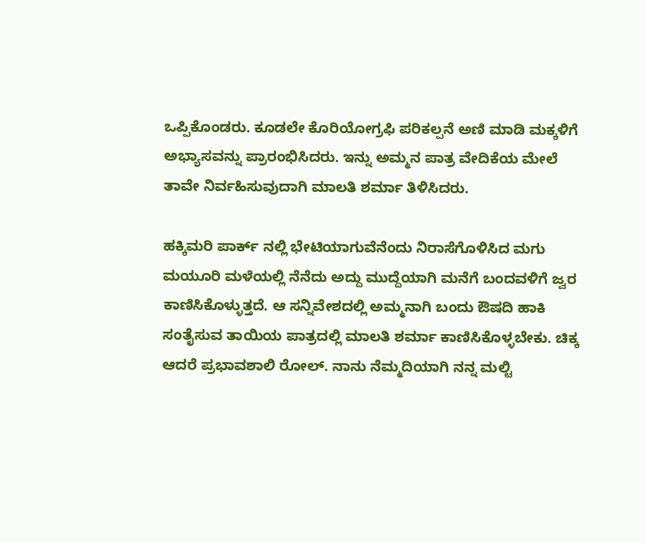ಒಪ್ಪಿಕೊಂಡರು. ಕೂಡಲೇ ಕೊರಿಯೋಗ್ರಫಿ ಪರಿಕಲ್ಪನೆ ಅಣಿ ಮಾಡಿ ಮಕ್ಕಳಿಗೆ ಅಭ್ಯಾಸವನ್ನು ಪ್ರಾರಂಭಿಸಿದರು. ಇನ್ನು ಅಮ್ಮನ ಪಾತ್ರ ವೇದಿಕೆಯ‌ ಮೇಲೆ ತಾವೇ ನಿರ್ವಹಿಸುವುದಾಗಿ ಮಾಲತಿ ಶರ್ಮಾ ತಿಳಿಸಿದರು.

ಹಕ್ಕಿಮರಿ ಪಾರ್ಕ್ ನಲ್ಲಿ ಭೇಟಿಯಾಗುವೆನೆಂದು ನಿರಾಸೆಗೊಳಿಸಿದ ಮಗು ಮಯೂರಿ‌ ಮಳೆಯಲ್ಲಿ ‌ನೆನೆದು ಅದ್ದು ಮುದ್ದೆಯಾಗಿ ಮನೆಗೆ ಬಂದವಳಿಗೆ ಜ್ವರ ಕಾಣಿಸಿಕೊಳ್ಳುತ್ತದೆ. ಆ ಸನ್ನಿವೇಶದಲ್ಲಿ ಅಮ್ಮನಾಗಿ ಬಂದು ಔಷದಿ ಹಾಕಿ ಸಂತೈಸುವ ತಾಯಿಯ ಪಾತ್ರದಲ್ಲಿ ಮಾಲತಿ ಶರ್ಮಾ ಕಾಣಿಸಿಕೊಳ್ಳಬೇಕು. ಚಿಕ್ಕ ಆದರೆ ಪ್ರಭಾವಶಾಲಿ ರೋಲ್. ನಾನು ನೆಮ್ಮದಿಯಾಗಿ ನನ್ನ ಮಲ್ಟಿ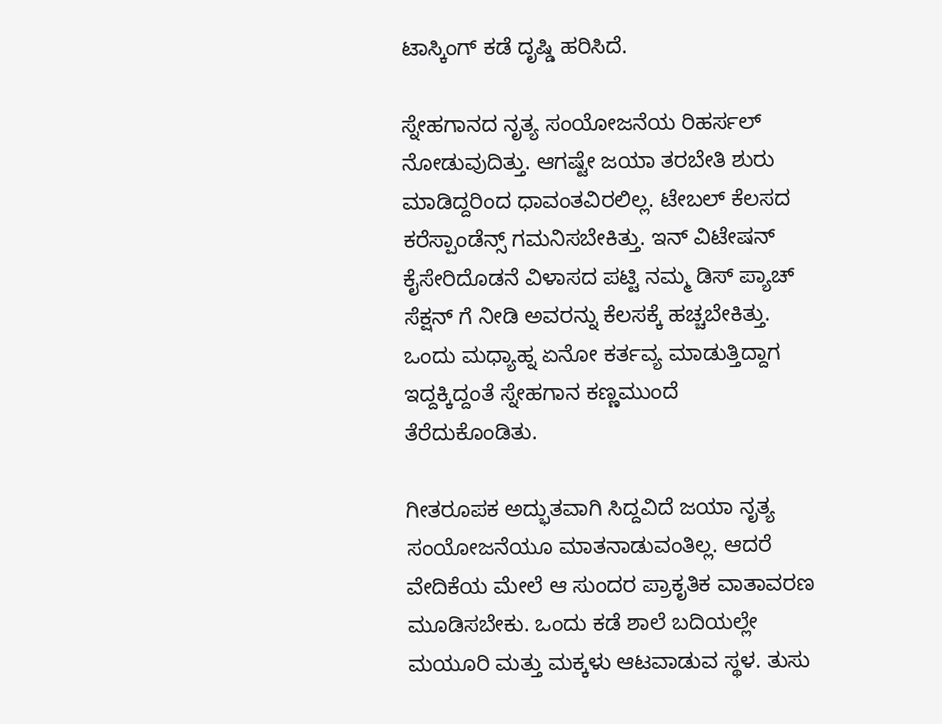ಟಾಸ್ಕಿಂಗ್ ಕಡೆ ದೃಷ್ಡಿ ಹರಿಸಿದೆ.

ಸ್ನೇಹಗಾನದ ನೃತ್ಯ ಸಂಯೋಜನೆಯ ರಿಹರ್ಸಲ್ ನೋಡುವುದಿತ್ತು. ಆಗಷ್ಟೇ ಜಯಾ ತರಬೇತಿ ಶುರು ಮಾಡಿದ್ದರಿಂದ ಧಾವಂತವಿರಲಿಲ್ಲ. ಟೇಬಲ್ ಕೆಲಸದ ಕರೆಸ್ಪಾಂಡೆನ್ಸ್ ಗಮನಿಸಬೇಕಿತ್ತು. ಇನ್ ವಿಟೇಷನ್‌ ಕೈಸೇರಿದೊಡನೆ‌ ವಿಳಾಸದ ಪಟ್ಟಿ ನಮ್ಮ ಡಿಸ್ ಪ್ಯಾಚ್ ಸೆಕ್ಷನ್ ಗೆ ನೀಡಿ ಅವರನ್ನು ಕೆಲಸಕ್ಕೆ ಹಚ್ಚಬೇಕಿತ್ತು. ಒಂದು ಮಧ್ಯಾಹ್ನ ಏನೋ ಕರ್ತವ್ಯ ಮಾಡುತ್ತಿದ್ದಾಗ ಇದ್ದಕ್ಕಿದ್ದಂತೆ ಸ್ನೇಹಗಾನ ಕಣ್ಣಮುಂದೆ ತೆರೆದುಕೊಂಡಿತು.

ಗೀತರೂಪಕ ಅದ್ಭುತವಾಗಿ ಸಿದ್ದವಿದೆ ಜಯಾ ನೃತ್ಯ ಸಂಯೋಜನೆಯೂ ಮಾತನಾಡುವಂತಿಲ್ಲ. ಆದರೆ ವೇದಿಕೆಯ‌ ಮೇಲೆ ಆ ಸುಂದರ ಪ್ರಾಕೃತಿಕ ವಾತಾವರಣ ಮೂಡಿಸಬೇಕು. ಒಂದು‌ ಕಡೆ ಶಾಲೆ ಬದಿಯಲ್ಲೇ ಮಯೂರಿ ಮತ್ತು ಮಕ್ಕಳು ಆಟವಾಡುವ ಸ್ಥಳ. ತುಸು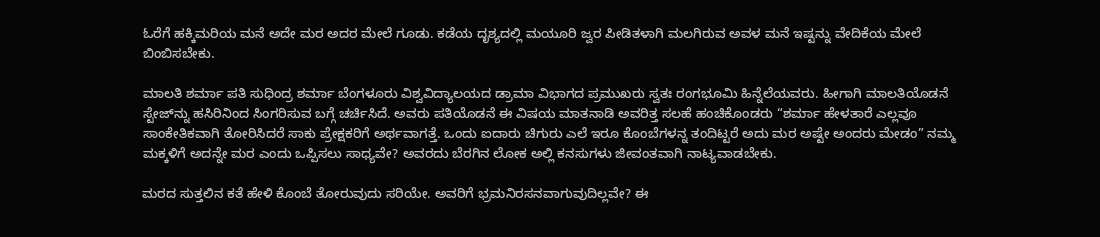ಓರೆಗೆ ಹಕ್ಕಿಮರಿಯ ಮನೆ ಅದೇ ಮರ ಅದರ ಮೇಲೆ ಗೂಡು. ಕಡೆಯ ದೃಶ್ಯದಲ್ಲಿ ಮಯೂರಿ ಜ್ವರ ಪೀಡಿತಳಾಗಿ ಮಲಗಿರುವ ಅವಳ‌ ಮನೆ ಇಷ್ಟನ್ನು ವೇದಿಕೆಯ‌ ಮೇಲೆ ಬಿಂಬಿಸಬೇಕು.

ಮಾಲತಿ ಶರ್ಮಾ ಪತಿ ಸುಧಿಂದ್ರ ಶರ್ಮಾ ಬೆಂಗಳೂರು ವಿಶ್ವವಿದ್ಯಾಲಯದ ಡ್ರಾಮಾ ವಿಭಾಗದ ಪ್ರಮುಖರು ಸ್ವತಃ ರಂಗಭೂಮಿ ಹಿನ್ನೆಲೆಯವರು. ಹೀಗಾಗಿ ಮಾಲತಿಯೊಡನೆ ಸ್ಟೇಜ್‌ನ್ನು ಹಸಿರಿನಿಂದ ಸಿಂಗರಿಸುವ ಬಗ್ಗೆ ಚರ್ಚಿಸಿದೆ. ಅವರು ಪತಿಯೊಡನೆ ಈ ವಿಷಯ ಮಾತನಾಡಿ ಅವರಿತ್ತ ಸಲಹೆ ಹಂಚಿಕೊಂಡರು “ಶರ್ಮಾ ಹೇಳತಾರೆ ಎಲ್ಲವೂ ಸಾಂಕೇತಿಕವಾಗಿ ತೋರಿಸಿದರೆ ಸಾಕು ಪ್ರೇಕ್ಷಕರಿಗೆ ಅರ್ಥವಾಗತ್ತೆ. ಒಂದು ಐದಾರು ಚಿಗುರು ಎಲೆ ಇರೂ ಕೊಂಬೆಗಳನ್ನ ತಂದಿಟ್ಟರೆ ಅದು ಮರ ಅಷ್ಟೇ ಅಂದರು ಮೇಡಂ” ನಮ್ಮ‌ ಮಕ್ಕಳಿಗೆ ಅದನ್ನೇ ಮರ ಎಂದು ಒಪ್ಪಿಸಲು ಸಾಧ್ಯವೇ? ಅವರದು ಬೆರಗಿನ‌ ಲೋಕ ಅಲ್ಲಿ ಕನಸುಗಳು ಜೀವಂತವಾಗಿ‌ ನಾಟ್ಯವಾಡಬೇಕು.

ಮರದ ಸುತ್ತಲಿನ‌ ಕತೆ ಹೇಳಿ ಕೊಂಬೆ ತೋರುವುದು ಸರಿಯೇ. ಅವರಿಗೆ ಭ್ರಮನಿರಸನವಾಗುವುದಿಲ್ಲವೇ? ಈ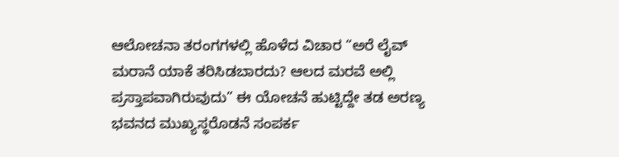ಆಲೋಚನಾ ತರಂಗಗಳಲ್ಲಿ ಹೊಳೆದ ವಿಚಾರ “ಅರೆ ಲೈವ್ ಮರಾನೆ ಯಾಕೆ ತರಿಸಿಡಬಾರದು? ಆಲದ ಮರವೆ ಅಲ್ಲಿ ಪ್ರಸ್ತಾಪವಾಗಿರುವುದು” ಈ ಯೋಚನೆ ಹುಟ್ಟಿದ್ದೇ ತಡ ಅರಣ್ಯ ಭವನದ ಮುಖ್ಯಸ್ಥರೊಡನೆ ಸಂಪರ್ಕ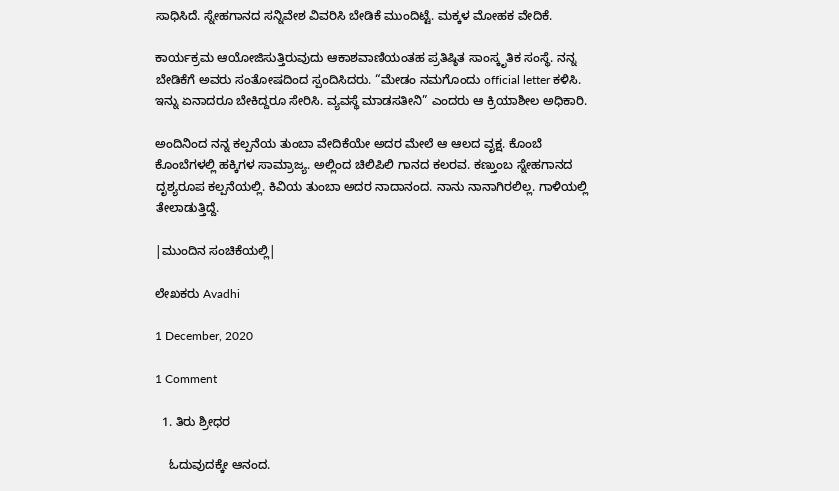ಸಾಧಿಸಿದೆ. ಸ್ನೇಹಗಾನದ ಸನ್ನಿವೇಶ ವಿವರಿಸಿ ಬೇಡಿಕೆ ಮುಂದಿಟ್ಟೆ. ಮಕ್ಕಳ‌ ಮೋಹಕ ವೇದಿಕೆ.

ಕಾರ್ಯಕ್ರಮ‌ ಆಯೋಜಿಸುತ್ತಿರುವುದು ಆಕಾಶವಾಣಿಯಂತಹ ಪ್ರತಿಷ್ಠಿತ ಸಾಂಸ್ಕೃತಿಕ ಸಂಸ್ಥೆ. ನನ್ನ ಬೇಡಿಕೆಗೆ ಅವರು ಸಂತೋಷದಿಂದ ಸ್ಪಂದಿಸಿದರು. “ಮೇಡಂ ನಮಗೊಂದು official letter ಕಳಿಸಿ. ಇನ್ನು ಏನಾದರೂ ಬೇಕಿದ್ದರೂ ಸೇರಿಸಿ. ವ್ಯವಸ್ಥೆ ಮಾಡಸತೀನಿ” ಎಂದರು ಆ ಕ್ರಿಯಾಶೀಲ ಅಧಿಕಾರಿ.

ಅಂದಿನಿಂದ ನನ್ನ‌ ಕಲ್ಪನೆಯ ತುಂಬಾ ವೇದಿಕೆಯೇ ಅದರ‌ ಮೇಲೆ ಆ‌ ಆಲ‌ದ‌ ವೃಕ್ಷ. ಕೊಂಬೆ ಕೊಂಬೆಗಳಲ್ಲಿ ಹಕ್ಕಿಗಳ ಸಾಮ್ರಾಜ್ಯ. ಅಲ್ಲಿಂದ ಚಿಲಿಪಿಲಿ ಗಾನದ ಕಲರವ. ಕಣ್ತುಂಬ ಸ್ನೇಹಗಾನದ ದೃಶ್ಯರೂಪ ಕಲ್ಪನೆಯಲ್ಲಿ. ಕಿವಿಯ ತುಂಬಾ ಅದರ ನಾದಾನಂದ. ನಾನು ನಾನಾಗಿರಲಿಲ್ಲ. ಗಾಳಿಯಲ್ಲಿ ತೇಲಾಡುತ್ತಿದ್ದೆ.

|ಮುಂದಿನ ಸಂಚಿಕೆಯಲ್ಲಿ|

ಲೇಖಕರು Avadhi

1 December, 2020

1 Comment

  1. ತಿರು ಶ್ರೀಧರ

    ಓದುವುದಕ್ಕೇ ಆನಂದ.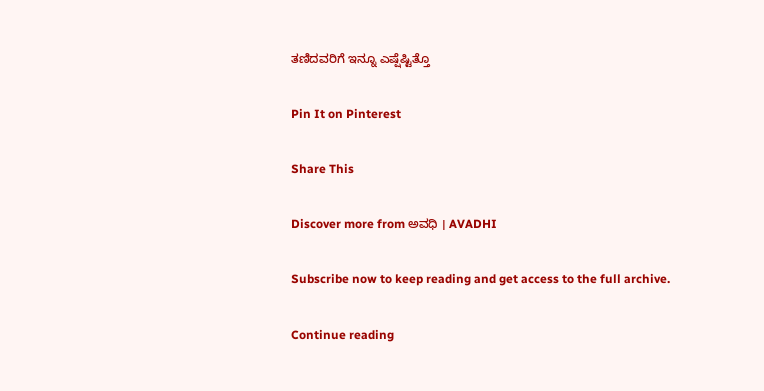ತಣಿದವರಿಗೆ ಇನ್ನೂ ಎಷ್ಷೆಷ್ಟಿತ್ತೊ

Pin It on Pinterest

Share This

Discover more from ಅವಧಿ । AVADHI

Subscribe now to keep reading and get access to the full archive.

Continue reading